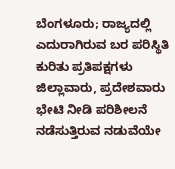ಬೆಂಗಳೂರು; ರಾಜ್ಯದಲ್ಲಿ ಎದುರಾಗಿರುವ ಬರ ಪರಿಸ್ಥಿತಿ ಕುರಿತು ಪ್ರತಿಪಕ್ಷಗಳು ಜಿಲ್ಲಾವಾರು, ಪ್ರದೇಶವಾರು ಭೇಟಿ ನೀಡಿ ಪರಿಶೀಲನೆ ನಡೆಸುತ್ತಿರುವ ನಡುವೆಯೇ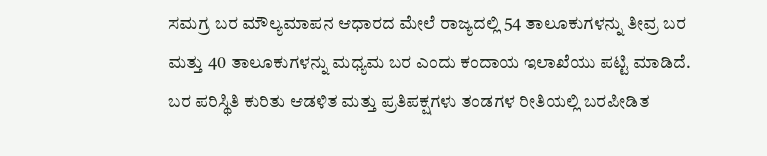ಸಮಗ್ರ ಬರ ಮೌಲ್ಯಮಾಪನ ಆಧಾರದ ಮೇಲೆ ರಾಜ್ಯದಲ್ಲಿ 54 ತಾಲೂಕುಗಳನ್ನು ತೀವ್ರ ಬರ ಮತ್ತು 40 ತಾಲೂಕುಗಳನ್ನು ಮಧ್ಯಮ ಬರ ಎಂದು ಕಂದಾಯ ಇಲಾಖೆಯು ಪಟ್ಟಿ ಮಾಡಿದೆ.
ಬರ ಪರಿಸ್ಥಿತಿ ಕುರಿತು ಆಡಳಿತ ಮತ್ತು ಪ್ರತಿಪಕ್ಷಗಳು ತಂಡಗಳ ರೀತಿಯಲ್ಲಿ ಬರಪೀಡಿತ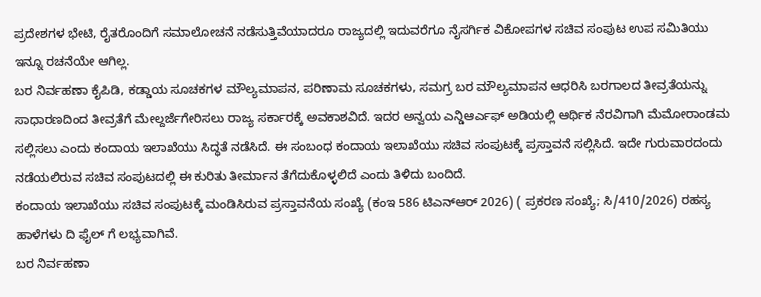ಪ್ರದೇಶಗಳ ಭೇಟಿ, ರೈತರೊಂದಿಗೆ ಸಮಾಲೋಚನೆ ನಡೆಸುತ್ತಿವೆಯಾದರೂ ರಾಜ್ಯದಲ್ಲಿ ಇದುವರೆಗೂ ನೈಸರ್ಗಿಕ ವಿಕೋಪಗಳ ಸಚಿವ ಸಂಪುಟ ಉಪ ಸಮಿತಿಯು ಇನ್ನೂ ರಚನೆಯೇ ಆಗಿಲ್ಲ.
ಬರ ನಿರ್ವಹಣಾ ಕೈಪಿಡಿ, ಕಡ್ಡಾಯ ಸೂಚಕಗಳ ಮೌಲ್ಯಮಾಪನ, ಪರಿಣಾಮ ಸೂಚಕಗಳು, ಸಮಗ್ರ ಬರ ಮೌಲ್ಯಮಾಪನ ಆಧರಿಸಿ ಬರಗಾಲದ ತೀವ್ರತೆಯನ್ನು ಸಾಧಾರಣದಿಂದ ತೀವ್ರತೆಗೆ ಮೇಲ್ದರ್ಜೆಗೇರಿಸಲು ರಾಜ್ಯ ಸರ್ಕಾರಕ್ಕೆ ಅವಕಾಶವಿದೆ. ಇದರ ಅನ್ವಯ ಎನ್ಡಿಆರ್ಎಫ್ ಅಡಿಯಲ್ಲಿ ಆರ್ಥಿಕ ನೆರವಿಗಾಗಿ ಮೆಮೋರಾಂಡಮ ಸಲ್ಲಿಸಲು ಎಂದು ಕಂದಾಯ ಇಲಾಖೆಯು ಸಿದ್ಧತೆ ನಡೆಸಿದೆ. ಈ ಸಂಬಂಧ ಕಂದಾಯ ಇಲಾಖೆಯು ಸಚಿವ ಸಂಪುಟಕ್ಕೆ ಪ್ರಸ್ತಾವನೆ ಸಲ್ಲಿಸಿದೆ. ಇದೇ ಗುರುವಾರದಂದು ನಡೆಯಲಿರುವ ಸಚಿವ ಸಂಪುಟದಲ್ಲಿ ಈ ಕುರಿತು ತೀರ್ಮಾನ ತೆಗೆದುಕೊಳ್ಳಲಿದೆ ಎಂದು ತಿಳಿದು ಬಂದಿದೆ.
ಕಂದಾಯ ಇಲಾಖೆಯು ಸಚಿವ ಸಂಪುಟಕ್ಕೆ ಮಂಡಿಸಿರುವ ಪ್ರಸ್ತಾವನೆಯ ಸಂಖ್ಯೆ (ಕಂಇ 586 ಟಿಎನ್ಆರ್ 2026) ( ಪ್ರಕರಣ ಸಂಖ್ಯೆ; ಸಿ/410/2026) ರಹಸ್ಯ ಹಾಳೆಗಳು ದಿ ಫೈಲ್ ಗೆ ಲಭ್ಯವಾಗಿವೆ.
ಬರ ನಿರ್ವಹಣಾ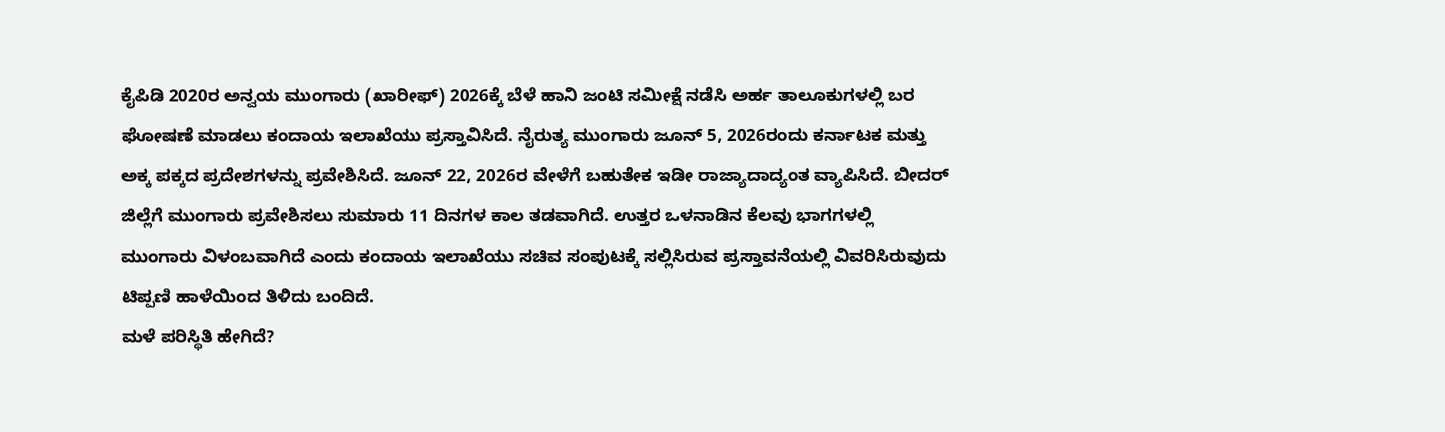ಕೈಪಿಡಿ 2020ರ ಅನ್ವಯ ಮುಂಗಾರು (ಖಾರೀಫ್) 2026ಕ್ಕೆ ಬೆಳೆ ಹಾನಿ ಜಂಟಿ ಸಮೀಕ್ಷೆ ನಡೆಸಿ ಅರ್ಹ ತಾಲೂಕುಗಳಲ್ಲಿ ಬರ ಘೋಷಣೆ ಮಾಡಲು ಕಂದಾಯ ಇಲಾಖೆಯು ಪ್ರಸ್ತಾವಿಸಿದೆ. ನೈರುತ್ಯ ಮುಂಗಾರು ಜೂನ್ 5, 2026ರಂದು ಕರ್ನಾಟಕ ಮತ್ತು ಅಕ್ಕ ಪಕ್ಕದ ಪ್ರದೇಶಗಳನ್ನು ಪ್ರವೇಶಿಸಿದೆ. ಜೂನ್ 22, 2026ರ ವೇಳೆಗೆ ಬಹುತೇಕ ಇಡೀ ರಾಜ್ಯಾದಾದ್ಯಂತ ವ್ಯಾಪಿಸಿದೆ. ಬೀದರ್ ಜಿಲ್ಲೆಗೆ ಮುಂಗಾರು ಪ್ರವೇಶಿಸಲು ಸುಮಾರು 11 ದಿನಗಳ ಕಾಲ ತಡವಾಗಿದೆ. ಉತ್ತರ ಒಳನಾಡಿನ ಕೆಲವು ಭಾಗಗಳಲ್ಲಿ ಮುಂಗಾರು ವಿಳಂಬವಾಗಿದೆ ಎಂದು ಕಂದಾಯ ಇಲಾಖೆಯು ಸಚಿವ ಸಂಪುಟಕ್ಕೆ ಸಲ್ಲಿಸಿರುವ ಪ್ರಸ್ತಾವನೆಯಲ್ಲಿ ವಿವರಿಸಿರುವುದು ಟಿಪ್ಪಣಿ ಹಾಳೆಯಿಂದ ತಿಳಿದು ಬಂದಿದೆ.
ಮಳೆ ಪರಿಸ್ಥಿತಿ ಹೇಗಿದೆ?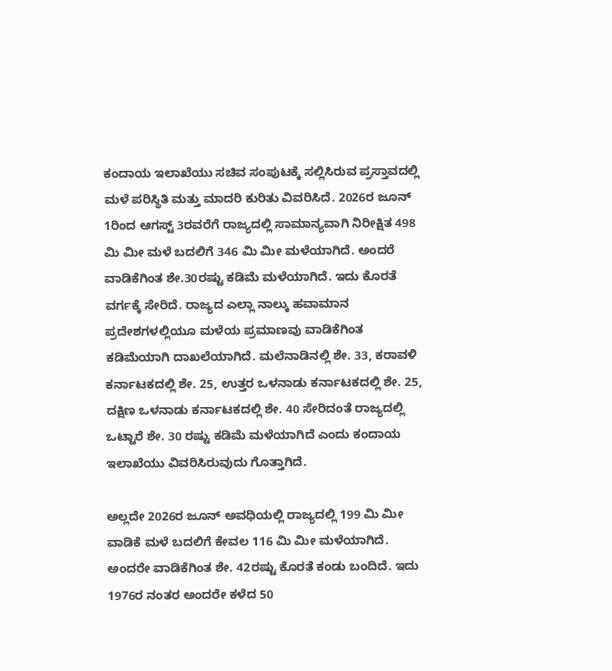ಕಂದಾಯ ಇಲಾಖೆಯು ಸಚಿವ ಸಂಪುಟಕ್ಕೆ ಸಲ್ಲಿಸಿರುವ ಪ್ರಸ್ತಾವದಲ್ಲಿ ಮಳೆ ಪರಿಸ್ಥಿತಿ ಮತ್ತು ಮಾದರಿ ಕುರಿತು ವಿವರಿಸಿದೆ. 2026ರ ಜೂನ್ 1ರಿಂದ ಆಗಸ್ಟ್ 3ರವರೆಗೆ ರಾಜ್ಯದಲ್ಲಿ ಸಾಮಾನ್ಯವಾಗಿ ನಿರೀಕ್ಷಿತ 498 ಮಿ ಮೀ ಮಳೆ ಬದಲಿಗೆ 346 ಮಿ ಮೀ ಮಳೆಯಾಗಿದೆ. ಅಂದರೆ ವಾಡಿಕೆಗಿಂತ ಶೇ.30ರಷ್ಟು ಕಡಿಮೆ ಮಳೆಯಾಗಿದೆ. ಇದು ಕೊರತೆ ವರ್ಗಕ್ಕೆ ಸೇರಿದೆ. ರಾಜ್ಯದ ಎಲ್ಲಾ ನಾಲ್ಕು ಹವಾಮಾನ ಪ್ರದೇಶಗಳಲ್ಲಿಯೂ ಮಳೆಯ ಪ್ರಮಾಣವು ವಾಡಿಕೆಗಿಂತ ಕಡಿಮೆಯಾಗಿ ದಾಖಲೆಯಾಗಿದೆ. ಮಲೆನಾಡಿನಲ್ಲಿ ಶೇ. 33, ಕರಾವಳಿ ಕರ್ನಾಟಕದಲ್ಲಿ ಶೇ. 25, ಉತ್ತರ ಒಳನಾಡು ಕರ್ನಾಟಕದಲ್ಲಿ ಶೇ. 25, ದಕ್ಷಿಣ ಒಳನಾಡು ಕರ್ನಾಟಕದಲ್ಲಿ ಶೇ. 40 ಸೇರಿದಂತೆ ರಾಜ್ಯದಲ್ಲಿ ಒಟ್ಟಾರೆ ಶೇ. 30 ರಷ್ಟು ಕಡಿಮೆ ಮಳೆಯಾಗಿದೆ ಎಂದು ಕಂದಾಯ ಇಲಾಖೆಯು ವಿವರಿಸಿರುವುದು ಗೊತ್ತಾಗಿದೆ.

ಅಲ್ಲದೇ 2026ರ ಜೂನ್ ಅವಧಿಯಲ್ಲಿ ರಾಜ್ಯದಲ್ಲಿ 199 ಮಿ ಮೀ ವಾಡಿಕೆ ಮಳೆ ಬದಲಿಗೆ ಕೇವಲ 116 ಮಿ ಮೀ ಮಳೆಯಾಗಿದೆ. ಅಂದರೇ ವಾಡಿಕೆಗಿಂತ ಶೇ. 42ರಷ್ಟು ಕೊರತೆ ಕಂಡು ಬಂದಿದೆ. ಇದು 1976ರ ನಂತರ ಅಂದರೇ ಕಳೆದ 50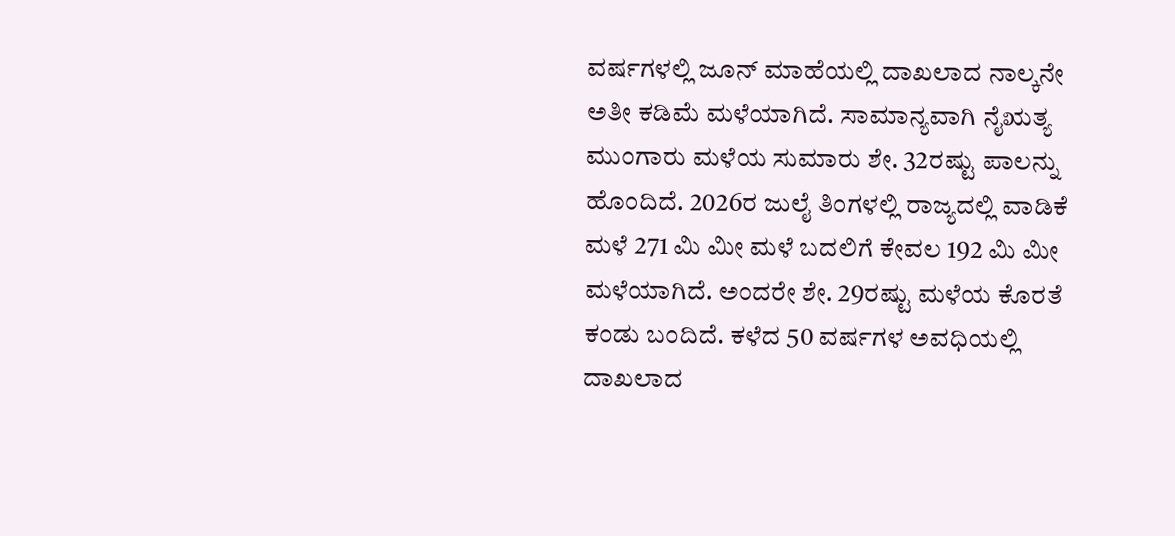ವರ್ಷಗಳಲ್ಲಿ ಜೂನ್ ಮಾಹೆಯಲ್ಲಿ ದಾಖಲಾದ ನಾಲ್ಕನೇ ಅತೀ ಕಡಿಮೆ ಮಳೆಯಾಗಿದೆ. ಸಾಮಾನ್ಯವಾಗಿ ನೈಋತ್ಯ ಮುಂಗಾರು ಮಳೆಯ ಸುಮಾರು ಶೇ. 32ರಷ್ಟು ಪಾಲನ್ನು ಹೊಂದಿದೆ. 2026ರ ಜುಲೈ ತಿಂಗಳಲ್ಲಿ ರಾಜ್ಯದಲ್ಲಿ ವಾಡಿಕೆ ಮಳೆ 271 ಮಿ ಮೀ ಮಳೆ ಬದಲಿಗೆ ಕೇವಲ 192 ಮಿ ಮೀ ಮಳೆಯಾಗಿದೆ. ಅಂದರೇ ಶೇ. 29ರಷ್ಟು ಮಳೆಯ ಕೊರತೆ ಕಂಡು ಬಂದಿದೆ. ಕಳೆದ 50 ವರ್ಷಗಳ ಅವಧಿಯಲ್ಲಿ ದಾಖಲಾದ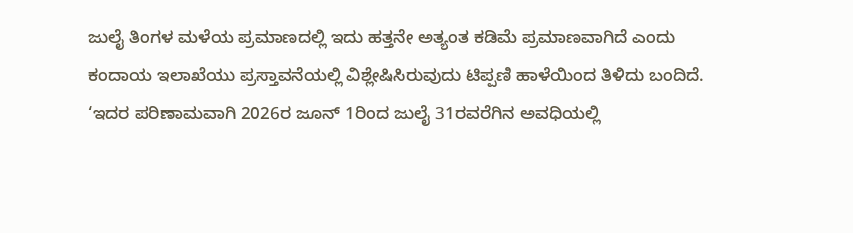ಜುಲೈ ತಿಂಗಳ ಮಳೆಯ ಪ್ರಮಾಣದಲ್ಲಿ ಇದು ಹತ್ತನೇ ಅತ್ಯಂತ ಕಡಿಮೆ ಪ್ರಮಾಣವಾಗಿದೆ ಎಂದು ಕಂದಾಯ ಇಲಾಖೆಯು ಪ್ರಸ್ತಾವನೆಯಲ್ಲಿ ವಿಶ್ಲೇಷಿಸಿರುವುದು ಟಿಪ್ಪಣಿ ಹಾಳೆಯಿಂದ ತಿಳಿದು ಬಂದಿದೆ.
‘ಇದರ ಪರಿಣಾಮವಾಗಿ 2026ರ ಜೂನ್ 1ರಿಂದ ಜುಲೈ 31ರವರೆಗಿನ ಅವಧಿಯಲ್ಲಿ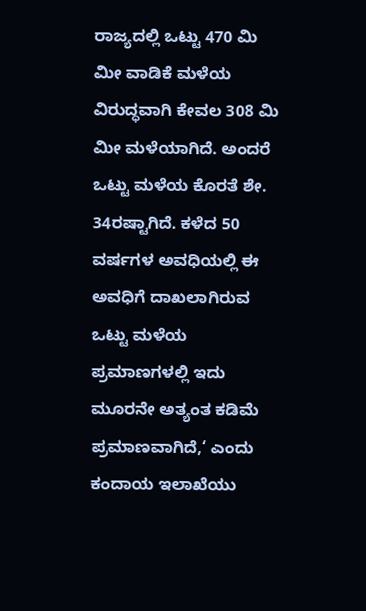ರಾಜ್ಯದಲ್ಲಿ ಒಟ್ಟು 470 ಮಿ ಮೀ ವಾಡಿಕೆ ಮಳೆಯ ವಿರುದ್ಧವಾಗಿ ಕೇವಲ 308 ಮಿ ಮೀ ಮಳೆಯಾಗಿದೆ. ಅಂದರೆ ಒಟ್ಟು ಮಳೆಯ ಕೊರತೆ ಶೇ. 34ರಷ್ಟಾಗಿದೆ. ಕಳೆದ 50 ವರ್ಷಗಳ ಅವಧಿಯಲ್ಲಿ ಈ ಅವಧಿಗೆ ದಾಖಲಾಗಿರುವ ಒಟ್ಟು ಮಳೆಯ ಪ್ರಮಾಣಗಳಲ್ಲಿ ಇದು ಮೂರನೇ ಅತ್ಯಂತ ಕಡಿಮೆ ಪ್ರಮಾಣವಾಗಿದೆ,‘ ಎಂದು ಕಂದಾಯ ಇಲಾಖೆಯು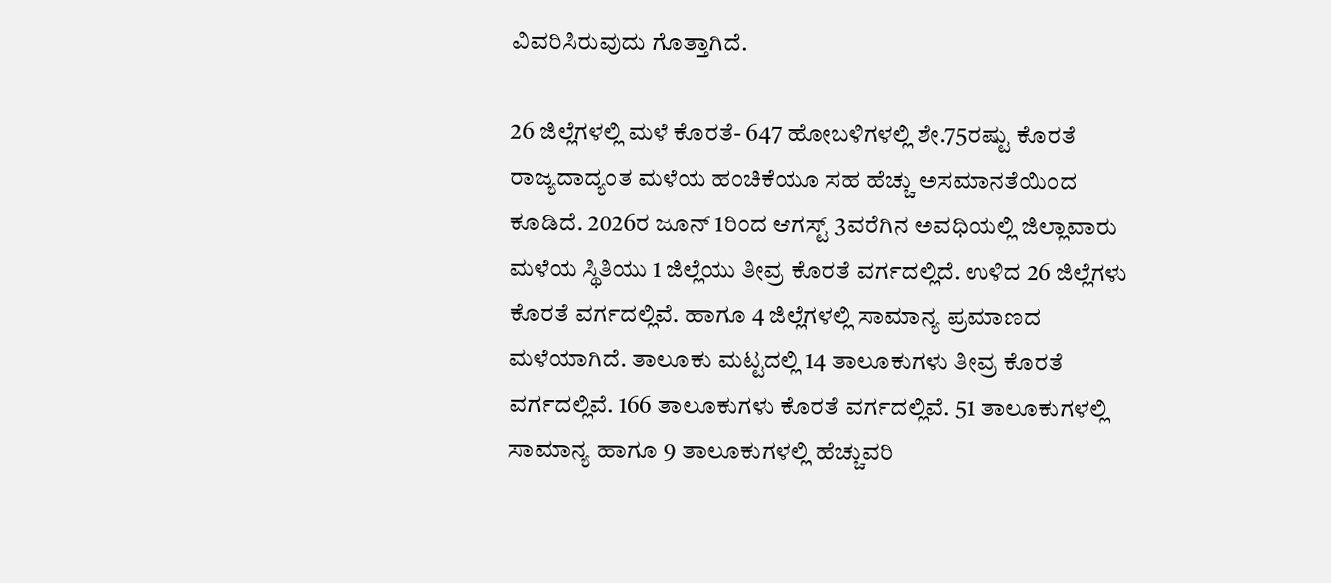ವಿವರಿಸಿರುವುದು ಗೊತ್ತಾಗಿದೆ.

26 ಜಿಲ್ಲೆಗಳಲ್ಲಿ ಮಳೆ ಕೊರತೆ- 647 ಹೋಬಳಿಗಳಲ್ಲಿ ಶೇ.75ರಷ್ಟು ಕೊರತೆ
ರಾಜ್ಯದಾದ್ಯಂತ ಮಳೆಯ ಹಂಚಿಕೆಯೂ ಸಹ ಹೆಚ್ಚು ಅಸಮಾನತೆಯಿಂದ ಕೂಡಿದೆ. 2026ರ ಜೂನ್ 1ರಿಂದ ಆಗಸ್ಟ್ 3ವರೆಗಿನ ಅವಧಿಯಲ್ಲಿ ಜಿಲ್ಲಾವಾರು ಮಳೆಯ ಸ್ಥಿತಿಯು 1 ಜಿಲ್ಲೆಯು ತೀವ್ರ ಕೊರತೆ ವರ್ಗದಲ್ಲಿದೆ. ಉಳಿದ 26 ಜಿಲ್ಲೆಗಳು ಕೊರತೆ ವರ್ಗದಲ್ಲಿವೆ. ಹಾಗೂ 4 ಜಿಲ್ಲೆಗಳಲ್ಲಿ ಸಾಮಾನ್ಯ ಪ್ರಮಾಣದ ಮಳೆಯಾಗಿದೆ. ತಾಲೂಕು ಮಟ್ಟದಲ್ಲಿ 14 ತಾಲೂಕುಗಳು ತೀವ್ರ ಕೊರತೆ ವರ್ಗದಲ್ಲಿವೆ. 166 ತಾಲೂಕುಗಳು ಕೊರತೆ ವರ್ಗದಲ್ಲಿವೆ. 51 ತಾಲೂಕುಗಳಲ್ಲಿ ಸಾಮಾನ್ಯ ಹಾಗೂ 9 ತಾಲೂಕುಗಳಲ್ಲಿ ಹೆಚ್ಚುವರಿ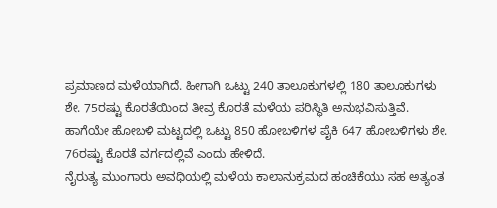ಪ್ರಮಾಣದ ಮಳೆಯಾಗಿದೆ. ಹೀಗಾಗಿ ಒಟ್ಟು 240 ತಾಲೂಕುಗಳಲ್ಲಿ 180 ತಾಲೂಕುಗಳು ಶೇ. 75ರಷ್ಟು ಕೊರತೆಯಿಂದ ತೀವ್ರ ಕೊರತೆ ಮಳೆಯ ಪರಿಸ್ಥಿತಿ ಅನುಭವಿಸುತ್ತಿವೆ. ಹಾಗೆಯೇ ಹೋಬಳಿ ಮಟ್ಟದಲ್ಲಿ ಒಟ್ಟು 850 ಹೋಬಳಿಗಳ ಪೈಕಿ 647 ಹೋಬಳಿಗಳು ಶೇ. 76ರಷ್ಟು ಕೊರತೆ ವರ್ಗದಲ್ಲಿವೆ ಎಂದು ಹೇಳಿದೆ.
ನೈರುತ್ಯ ಮುಂಗಾರು ಅವಧಿಯಲ್ಲಿ ಮಳೆಯ ಕಾಲಾನುಕ್ರಮದ ಹಂಚಿಕೆಯು ಸಹ ಅತ್ಯಂತ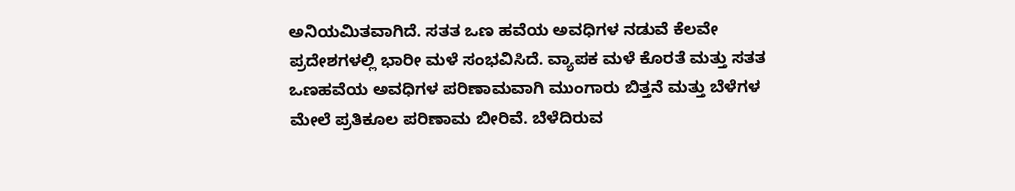ಅನಿಯಮಿತವಾಗಿದೆ. ಸತತ ಒಣ ಹವೆಯ ಅವಧಿಗಳ ನಡುವೆ ಕೆಲವೇ ಪ್ರದೇಶಗಳಲ್ಲಿ ಭಾರೀ ಮಳೆ ಸಂಭವಿಸಿದೆ. ವ್ಯಾಪಕ ಮಳೆ ಕೊರತೆ ಮತ್ತು ಸತತ ಒಣಹವೆಯ ಅವಧಿಗಳ ಪರಿಣಾಮವಾಗಿ ಮುಂಗಾರು ಬಿತ್ತನೆ ಮತ್ತು ಬೆಳೆಗಳ ಮೇಲೆ ಪ್ರತಿಕೂಲ ಪರಿಣಾಮ ಬೀರಿವೆ. ಬೆಳೆದಿರುವ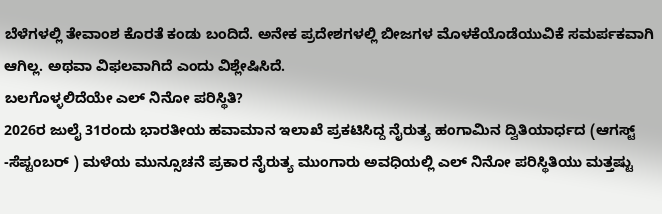ಬೆಳೆಗಳಲ್ಲಿ ತೇವಾಂಶ ಕೊರತೆ ಕಂಡು ಬಂದಿದೆ. ಅನೇಕ ಪ್ರದೇಶಗಳಲ್ಲಿ ಬೀಜಗಳ ಮೊಳಕೆಯೊಡೆಯುವಿಕೆ ಸಮರ್ಪಕವಾಗಿ ಆಗಿಲ್ಲ. ಅಥವಾ ವಿಫಲವಾಗಿದೆ ಎಂದು ವಿಶ್ಲೇಷಿಸಿದೆ.
ಬಲಗೊಳ್ಳಲಿದೆಯೇ ಎಲ್ ನಿನೋ ಪರಿಸ್ಥಿತಿ?
2026ರ ಜುಲೈ 31ರಂದು ಭಾರತೀಯ ಹವಾಮಾನ ಇಲಾಖೆ ಪ್ರಕಟಿಸಿದ್ದ ನೈರುತ್ಯ ಹಂಗಾಮಿನ ದ್ವಿತಿಯಾರ್ಧದ (ಆಗಸ್ಟ್ -ಸೆಪ್ಟಂಬರ್ ) ಮಳೆಯ ಮುನ್ಸೂಚನೆ ಪ್ರಕಾರ ನೈರುತ್ಯ ಮುಂಗಾರು ಅವಧಿಯಲ್ಲಿ ಎಲ್ ನಿನೋ ಪರಿಸ್ಥಿತಿಯು ಮತ್ತಷ್ಟು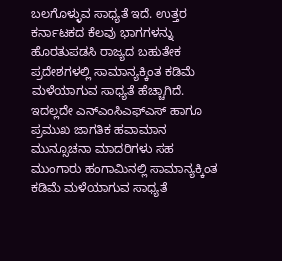ಬಲಗೊಳ್ಳುವ ಸಾಧ್ಯತೆ ಇದೆ. ಉತ್ತರ ಕರ್ನಾಟಕದ ಕೆಲವು ಭಾಗಗಳನ್ನು ಹೊರತುಪಡಸಿ ರಾಜ್ಯದ ಬಹುತೇಕ ಪ್ರದೇಶಗಳಲ್ಲಿ ಸಾಮಾನ್ಯಕ್ಕಿಂತ ಕಡಿಮೆ ಮಳೆಯಾಗುವ ಸಾಧ್ಯತೆ ಹೆಚ್ಚಾಗಿದೆ. ಇದಲ್ಲದೇ ಎನ್ಎಂಸಿಎಫ್ಎಸ್ ಹಾಗೂ ಪ್ರಮುಖ ಜಾಗತಿಕ ಹವಾಮಾನ ಮುನ್ಸೂಚನಾ ಮಾದರಿಗಳು ಸಹ ಮುಂಗಾರು ಹಂಗಾಮಿನಲ್ಲಿ ಸಾಮಾನ್ಯಕ್ಕಿಂತ ಕಡಿಮೆ ಮಳೆಯಾಗುವ ಸಾಧ್ಯತೆ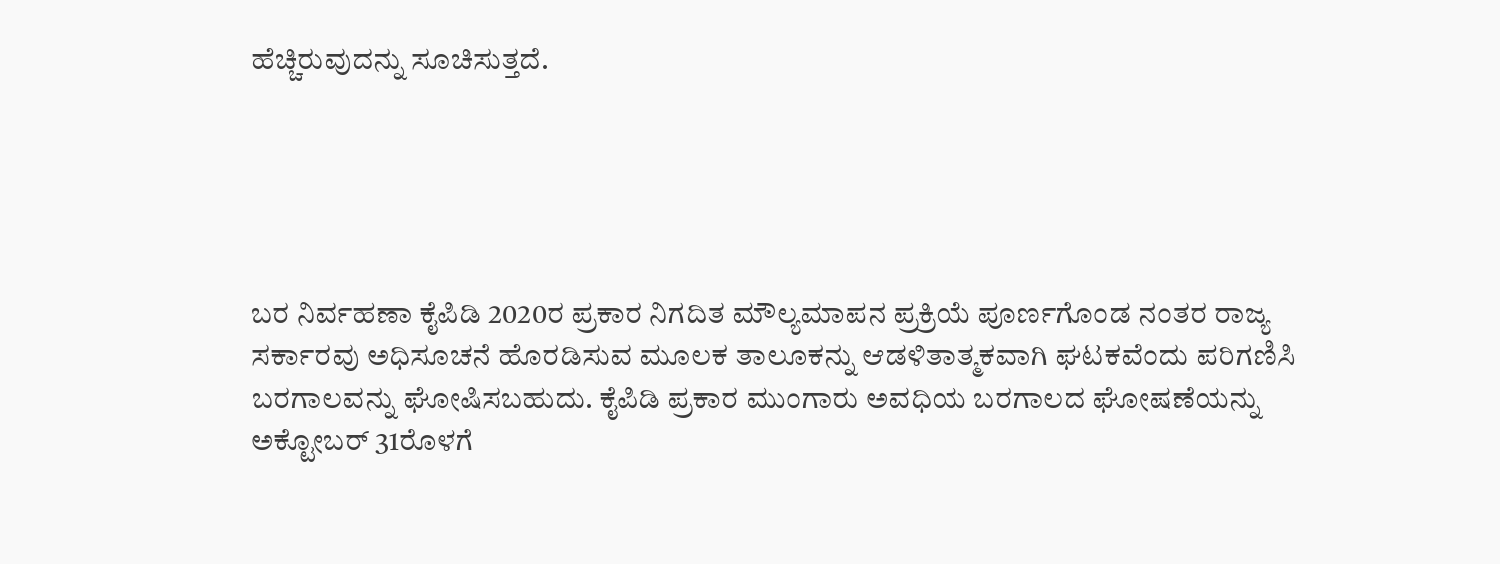ಹೆಚ್ಚಿರುವುದನ್ನು ಸೂಚಿಸುತ್ತದೆ.





ಬರ ನಿರ್ವಹಣಾ ಕೈಪಿಡಿ 2020ರ ಪ್ರಕಾರ ನಿಗದಿತ ಮೌಲ್ಯಮಾಪನ ಪ್ರಕ್ರಿಯೆ ಪೂರ್ಣಗೊಂಡ ನಂತರ ರಾಜ್ಯ ಸರ್ಕಾರವು ಅಧಿಸೂಚನೆ ಹೊರಡಿಸುವ ಮೂಲಕ ತಾಲೂಕನ್ನು ಆಡಳಿತಾತ್ಮಕವಾಗಿ ಘಟಕವೆಂದು ಪರಿಗಣಿಸಿ ಬರಗಾಲವನ್ನು ಘೋಷಿಸಬಹುದು. ಕೈಪಿಡಿ ಪ್ರಕಾರ ಮುಂಗಾರು ಅವಧಿಯ ಬರಗಾಲದ ಘೋಷಣೆಯನ್ನು ಅಕ್ಟೋಬರ್ 31ರೊಳಗೆ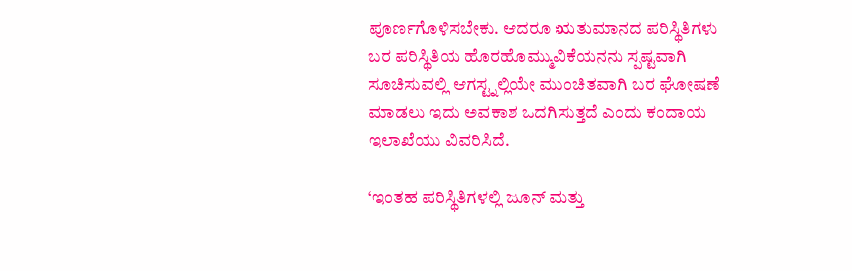ಪೂರ್ಣಗೊಳಿಸಬೇಕು. ಆದರೂ ಋತುಮಾನದ ಪರಿಸ್ಥಿತಿಗಳು ಬರ ಪರಿಸ್ಥಿತಿಯ ಹೊರಹೊಮ್ಮುವಿಕೆಯನನು ಸ್ಪಷ್ಟವಾಗಿ ಸೂಚಿಸುವಲ್ಲಿ ಆಗಸ್ಟ್ನಲ್ಲಿಯೇ ಮುಂಚಿತವಾಗಿ ಬರ ಘೋಷಣೆ ಮಾಡಲು ಇದು ಅವಕಾಶ ಒದಗಿಸುತ್ತದೆ ಎಂದು ಕಂದಾಯ ಇಲಾಖೆಯು ವಿವರಿಸಿದೆ.

‘ಇಂತಹ ಪರಿಸ್ಥಿತಿಗಳಲ್ಲಿ ಜೂನ್ ಮತ್ತು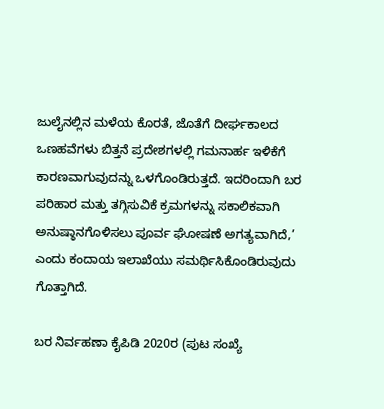ಜುಲೈನಲ್ಲಿನ ಮಳೆಯ ಕೊರತೆ, ಜೊತೆಗೆ ದೀರ್ಘಕಾಲದ ಒಣಹವೆಗಳು ಬಿತ್ತನೆ ಪ್ರದೇಶಗಳಲ್ಲಿ ಗಮನಾರ್ಹ ಇಳಿಕೆಗೆ ಕಾರಣವಾಗುವುದನ್ನು ಒಳಗೊಂಡಿರುತ್ತದೆ. ಇದರಿಂದಾಗಿ ಬರ ಪರಿಹಾರ ಮತ್ತು ತಗ್ಗಿಸುವಿಕೆ ಕ್ರಮಗಳನ್ನು ಸಕಾಲಿಕವಾಗಿ ಅನುಷ್ಠಾನಗೊಳಿಸಲು ಪೂರ್ವ ಘೋಷಣೆ ಅಗತ್ಯವಾಗಿದೆ,’ ಎಂದು ಕಂದಾಯ ಇಲಾಖೆಯು ಸಮರ್ಥಿಸಿಕೊಂಡಿರುವುದು ಗೊತ್ತಾಗಿದೆ.

ಬರ ನಿರ್ವಹಣಾ ಕೈಪಿಡಿ 2020ರ (ಪುಟ ಸಂಖ್ಯೆ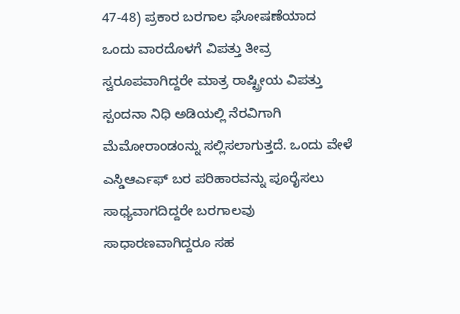47-48) ಪ್ರಕಾರ ಬರಗಾಲ ಘೋಷಣೆಯಾದ ಒಂದು ವಾರದೊಳಗೆ ವಿಪತ್ತು ತೀವ್ರ ಸ್ವರೂಪವಾಗಿದ್ದರೇ ಮಾತ್ರ ರಾಷ್ಟ್ರೀಯ ವಿಪತ್ತು ಸ್ಪಂದನಾ ನಿಧಿ ಅಡಿಯಲ್ಲಿ ನೆರವಿಗಾಗಿ ಮೆಮೋರಾಂಡಂನ್ನು ಸಲ್ಲಿಸಲಾಗುತ್ತದೆ. ಒಂದು ವೇಳೆ ಎಸ್ಡಿಆರ್ಎಫ್ ಬರ ಪರಿಹಾರವನ್ನು ಪೂರೈಸಲು ಸಾಧ್ಯವಾಗದಿದ್ದರೇ ಬರಗಾಲವು ಸಾಧಾರಣವಾಗಿದ್ದರೂ ಸಹ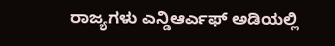ರಾಜ್ಯಗಳು ಎನ್ಡಿಆರ್ಎಫ್ ಅಡಿಯಲ್ಲಿ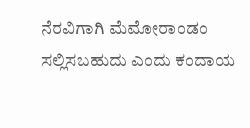ನೆರವಿಗಾಗಿ ಮೆಮೋರಾಂಡಂ ಸಲ್ಲಿಸಬಹುದು ಎಂದು ಕಂದಾಯ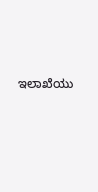ಇಲಾಖೆಯು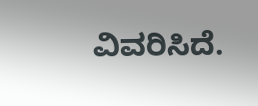ವಿವರಿಸಿದೆ.